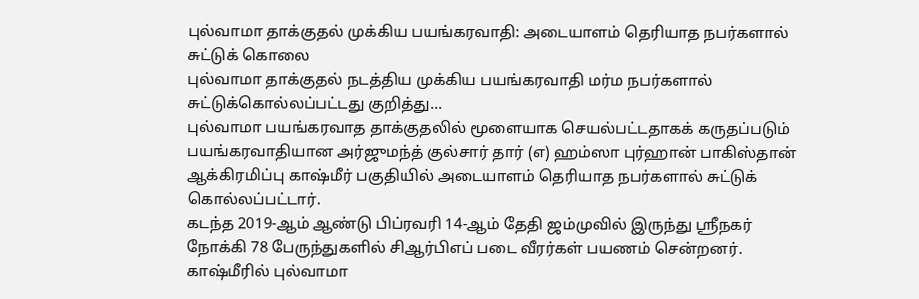புல்வாமா தாக்குதல் முக்கிய பயங்கரவாதி: அடையாளம் தெரியாத நபர்களால் சுட்டுக் கொலை
புல்வாமா தாக்குதல் நடத்திய முக்கிய பயங்கரவாதி மர்ம நபர்களால் சுட்டுக்கொல்லப்பட்டது குறித்து...
புல்வாமா பயங்கரவாத தாக்குதலில் மூளையாக செயல்பட்டதாகக் கருதப்படும் பயங்கரவாதியான அர்ஜுமந்த் குல்சார் தார் (எ) ஹம்ஸா புர்ஹான் பாகிஸ்தான் ஆக்கிரமிப்பு காஷ்மீர் பகுதியில் அடையாளம் தெரியாத நபர்களால் சுட்டுக் கொல்லப்பட்டார்.
கடந்த 2019-ஆம் ஆண்டு பிப்ரவரி 14-ஆம் தேதி ஜம்முவில் இருந்து ஸ்ரீநகர் நோக்கி 78 பேருந்துகளில் சிஆர்பிஎப் படை வீரர்கள் பயணம் சென்றனர். காஷ்மீரில் புல்வாமா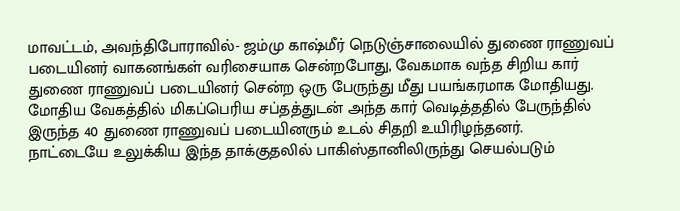மாவட்டம், அவந்திபோராவில்- ஜம்மு காஷ்மீர் நெடுஞ்சாலையில் துணை ராணுவப் படையினர் வாகனங்கள் வரிசையாக சென்றபோது, வேகமாக வந்த சிறிய கார் துணை ராணுவப் படையினர் சென்ற ஒரு பேருந்து மீது பயங்கரமாக மோதியது. மோதிய வேகத்தில் மிகப்பெரிய சப்தத்துடன் அந்த கார் வெடித்ததில் பேருந்தில் இருந்த 40 துணை ராணுவப் படையினரும் உடல் சிதறி உயிரிழந்தனர்.
நாட்டையே உலுக்கிய இந்த தாக்குதலில் பாகிஸ்தானிலிருந்து செயல்படும்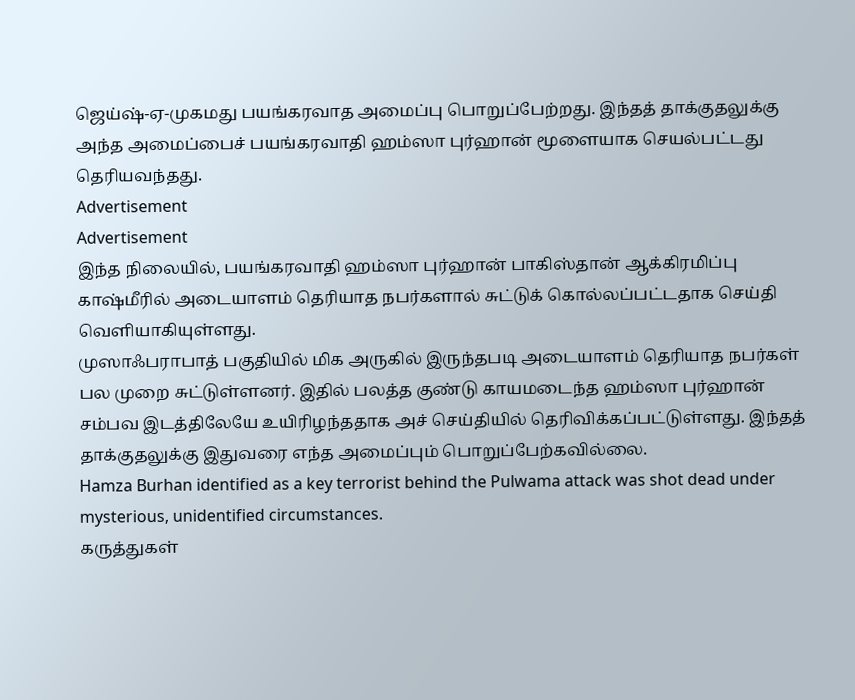ஜெய்ஷ்-ஏ-முகமது பயங்கரவாத அமைப்பு பொறுப்பேற்றது. இந்தத் தாக்குதலுக்கு அந்த அமைப்பைச் பயங்கரவாதி ஹம்ஸா புர்ஹான் மூளையாக செயல்பட்டது தெரியவந்தது.
Advertisement
Advertisement
இந்த நிலையில், பயங்கரவாதி ஹம்ஸா புர்ஹான் பாகிஸ்தான் ஆக்கிரமிப்பு காஷ்மீரில் அடையாளம் தெரியாத நபர்களால் சுட்டுக் கொல்லப்பட்டதாக செய்தி வெளியாகியுள்ளது.
முஸாஃபராபாத் பகுதியில் மிக அருகில் இருந்தபடி அடையாளம் தெரியாத நபர்கள் பல முறை சுட்டுள்ளனர். இதில் பலத்த குண்டு காயமடைந்த ஹம்ஸா புர்ஹான் சம்பவ இடத்திலேயே உயிரிழந்ததாக அச் செய்தியில் தெரிவிக்கப்பட்டுள்ளது. இந்தத் தாக்குதலுக்கு இதுவரை எந்த அமைப்பும் பொறுப்பேற்கவில்லை.
Hamza Burhan identified as a key terrorist behind the Pulwama attack was shot dead under mysterious, unidentified circumstances.
கருத்துகள்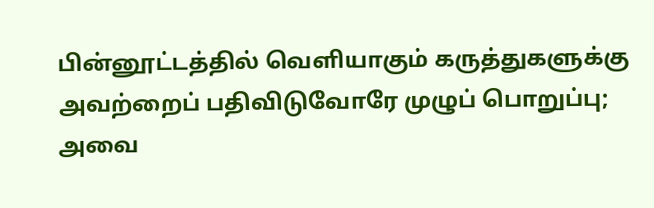பின்னூட்டத்தில் வெளியாகும் கருத்துகளுக்கு அவற்றைப் பதிவிடுவோரே முழுப் பொறுப்பு; அவை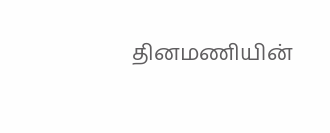தினமணியின்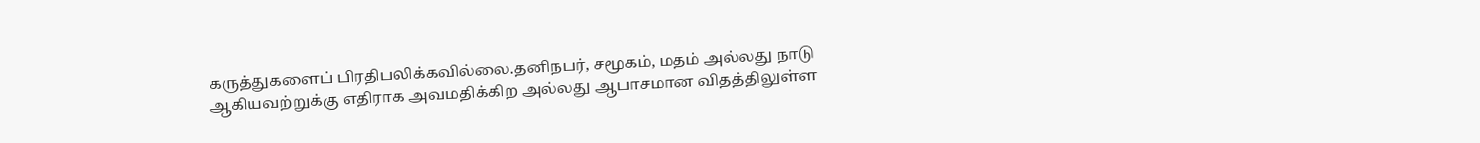கருத்துகளைப் பிரதிபலிக்கவில்லை.தனிநபர், சமூகம், மதம் அல்லது நாடு ஆகியவற்றுக்கு எதிராக அவமதிக்கிற அல்லது ஆபாசமான விதத்திலுள்ள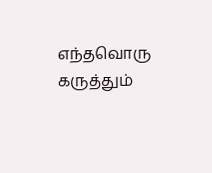எந்தவொரு கருத்தும்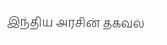இந்திய அரசின் தகவல்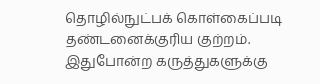தொழில்நுட்பக் கொள்கைப்படி தண்டனைக்குரிய குற்றம். இதுபோன்ற கருத்துகளுக்கு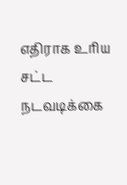எதிராக உரிய சட்ட நடவடிக்கை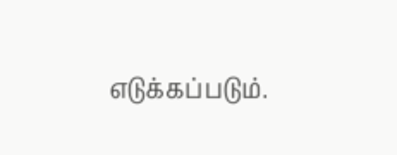எடுக்கப்படும்.